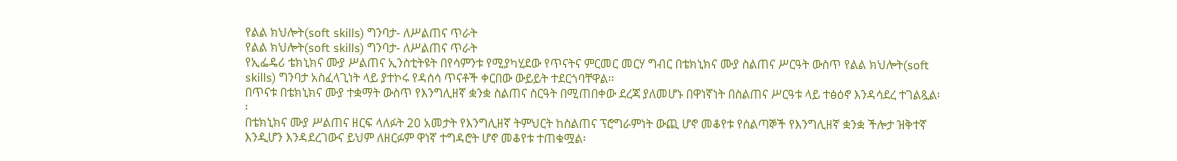የልል ክህሎት(soft skills) ግንባታ- ለሥልጠና ጥራት
የልል ክህሎት(soft skills) ግንባታ- ለሥልጠና ጥራት
የኢፌዴሪ ቴክኒክና ሙያ ሥልጠና ኢንስቲትዩት በየሳምንቱ የሚያካሂደው የጥናትና ምርመር መርሃ ግብር በቴክኒክና ሙያ ስልጠና ሥርዓት ውስጥ የልል ክህሎት(soft skills) ግንባታ አስፈላጊነት ላይ ያተኮሩ የዳሰሳ ጥናቶች ቀርበው ውይይት ተደርጎባቸዋል፡፡
በጥናቱ በቴክኒክና ሙያ ተቋማት ውስጥ የእንግሊዘኛ ቋንቋ ስልጠና ስርዓት በሚጠበቀው ደረጃ ያለመሆኑ በዋነኛነት በስልጠና ሥርዓቱ ላይ ተፅዕኖ እንዳሳደረ ተገልጿል፡፡
በቴክኒክና ሙያ ሥልጠና ዘርፍ ላለፉት 20 አመታት የእንግሊዘኛ ትምህርት ከስልጠና ፕሮግራምነት ውጪ ሆኖ መቆየቱ የሰልጣኞች የእንግሊዘኛ ቋንቋ ችሎታ ዝቅተኛ እንዲሆን እንዳደረገውና ይህም ለዘርፉም ዋነኛ ተግዳሮት ሆኖ መቆየቱ ተጠቁሟል፡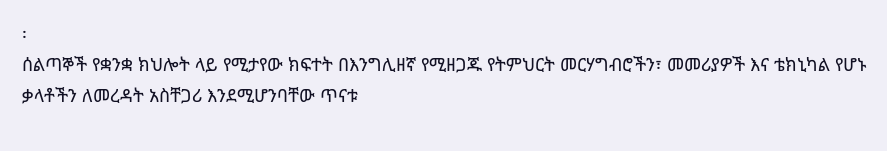፡
ሰልጣኞች የቋንቋ ክህሎት ላይ የሚታየው ክፍተት በእንግሊዘኛ የሚዘጋጁ የትምህርት መርሃግብሮችን፣ መመሪያዎች እና ቴክኒካል የሆኑ ቃላቶችን ለመረዳት አስቸጋሪ እንደሚሆንባቸው ጥናቱ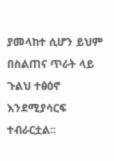ያመላከተ ሲሆን ይህም በስልጠና ጥራት ላይ ጉልህ ተፅዕኖ እንደሚያሳርፍ ተብራርቷል፡፡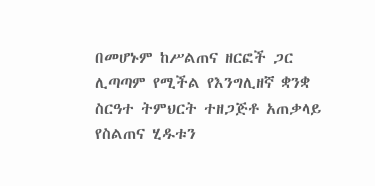በመሆኑም ከሥልጠና ዘርፎች ጋር ሊጣጣም የሚችል የእንግሊዘኛ ቋንቋ ስርዓተ ትምህርት ተዘጋጅቶ አጠቃላይ የስልጠና ሂዱቱን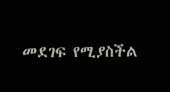መደገፍ የሚያስችል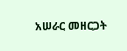አሠራር መዘርጋት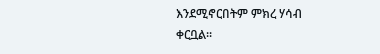እንደሚኖርበትም ምክረ ሃሳብ ቀርቧል፡፡